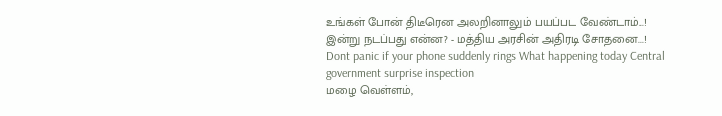உங்கள் போன் திடீரென அலறினாலும் பயப்பட வேண்டாம்...! இன்று நடப்பது என்ன? - மத்திய அரசின் அதிரடி சோதனை...!
Dont panic if your phone suddenly rings What happening today Central government surprise inspection
மழை வெள்ளம்,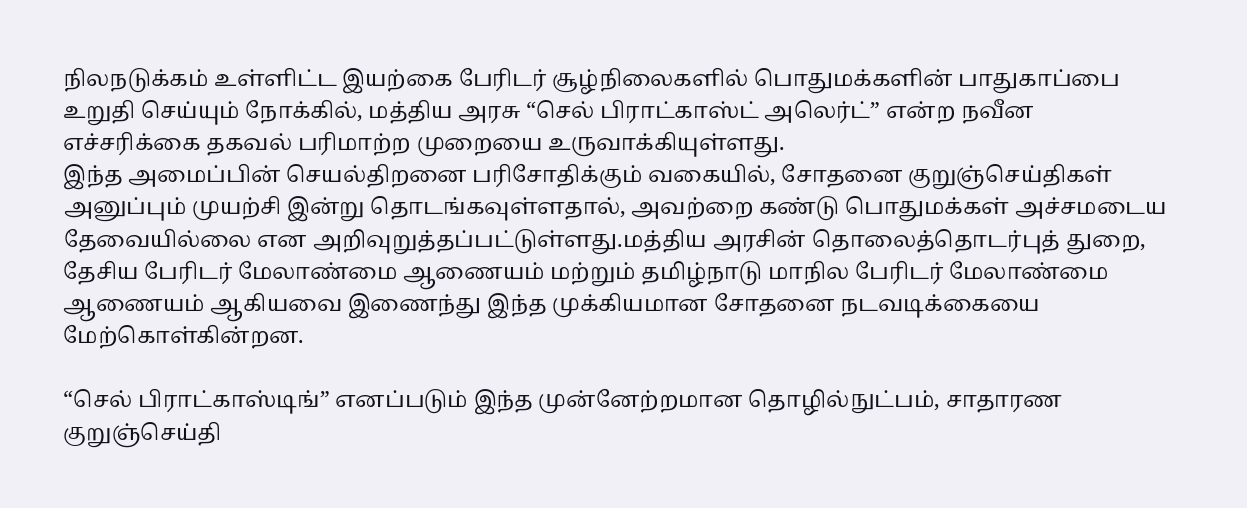நிலநடுக்கம் உள்ளிட்ட இயற்கை பேரிடர் சூழ்நிலைகளில் பொதுமக்களின் பாதுகாப்பை உறுதி செய்யும் நோக்கில், மத்திய அரசு “செல் பிராட்காஸ்ட் அலெர்ட்” என்ற நவீன எச்சரிக்கை தகவல் பரிமாற்ற முறையை உருவாக்கியுள்ளது.
இந்த அமைப்பின் செயல்திறனை பரிசோதிக்கும் வகையில், சோதனை குறுஞ்செய்திகள் அனுப்பும் முயற்சி இன்று தொடங்கவுள்ளதால், அவற்றை கண்டு பொதுமக்கள் அச்சமடைய தேவையில்லை என அறிவுறுத்தப்பட்டுள்ளது.மத்திய அரசின் தொலைத்தொடர்புத் துறை, தேசிய பேரிடர் மேலாண்மை ஆணையம் மற்றும் தமிழ்நாடு மாநில பேரிடர் மேலாண்மை ஆணையம் ஆகியவை இணைந்து இந்த முக்கியமான சோதனை நடவடிக்கையை மேற்கொள்கின்றன.

“செல் பிராட்காஸ்டிங்” எனப்படும் இந்த முன்னேற்றமான தொழில்நுட்பம், சாதாரண குறுஞ்செய்தி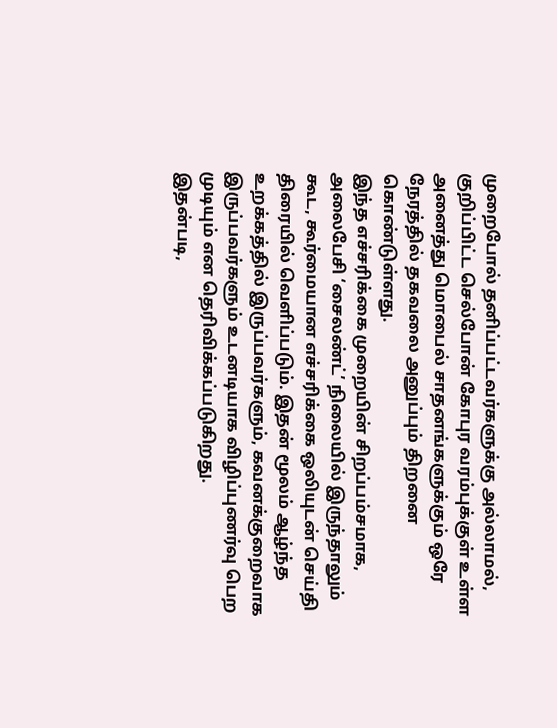முறைபோல் தனிப்பட்டவர்களுக்கு அல்லாமல், குறிப்பிட்ட செல்போன் கோபுர வரம்புக்குள் உள்ள அனைத்து மொபைல் சாதனங்களுக்கும் ஒரே நேரத்தில் தகவலை அனுப்பும் திறனை கொண்டுள்ளது.
இந்த எச்சரிக்கை முறையின் சிறப்பம்சமாக, அலைபேசி ‘சைலண்ட்’ நிலையில் இருந்தாலும் கூட, கூர்மையான எச்சரிக்கை ஒலியுடன் செய்தி திரையில் வெளிப்படும். இதன் மூலம் ஆழ்ந்த உறக்கத்தில் இருப்பவர்களும், கவனக்குறைவாக இருப்பவர்களும் உடனடியாக விழிப்புணர்வு பெற முடியும் என தெரிவிக்கப்படுகிறது.
இதன்படி,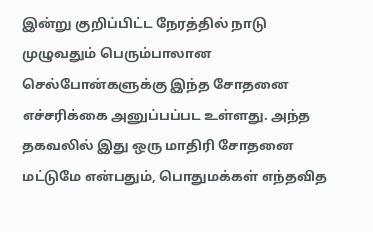இன்று குறிப்பிட்ட நேரத்தில் நாடு முழுவதும் பெரும்பாலான செல்போன்களுக்கு இந்த சோதனை எச்சரிக்கை அனுப்பப்பட உள்ளது. அந்த தகவலில் இது ஒரு மாதிரி சோதனை மட்டுமே என்பதும், பொதுமக்கள் எந்தவித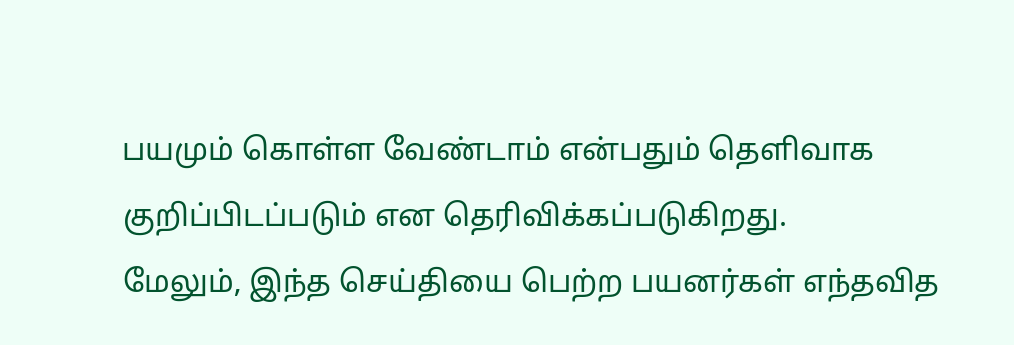பயமும் கொள்ள வேண்டாம் என்பதும் தெளிவாக குறிப்பிடப்படும் என தெரிவிக்கப்படுகிறது.
மேலும், இந்த செய்தியை பெற்ற பயனர்கள் எந்தவித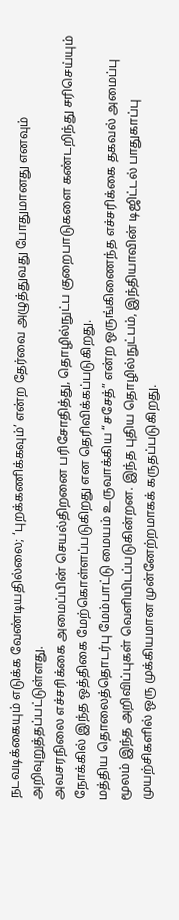நடவடிக்கையும் எடுக்க வேண்டியதில்லை; ‘புறக்கணிக்கவும்’ என்ற தேர்வை அழுத்துவது போதுமானது எனவும் அறிவுறுத்தப்பட்டுள்ளது.
அவசரநிலை எச்சரிக்கை அமைப்பின் செயல்திறனை பரிசோதித்து, தொழில்நுட்ப குறைபாடுகளை கண்டறிந்து சரிசெய்யும் நோக்கில் இந்த ஒத்திகை மேற்கொள்ளப்படுகிறது என தெரிவிக்கப்படுகிறது.
மத்திய தொலைத்தொடர்பு மேம்பாட்டு மையம் உருவாக்கிய “சசேத்” என்ற ஒருங்கிணைந்த எச்சரிக்கை தகவல் அமைப்பு மூலம் இந்த அறிவிப்புகள் வெளியிடப்படுகின்றன. இந்த புதிய தொழில்நுட்பம், இந்தியாவின் டிஜிட்டல் பாதுகாப்பு முயற்சிகளில் ஒரு முக்கியமான முன்னேற்றமாகக் கருதப்படுகிறது.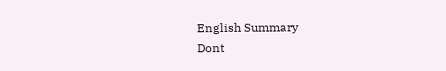English Summary
Dont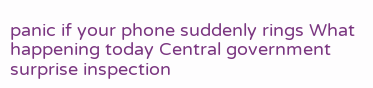panic if your phone suddenly rings What happening today Central government surprise inspection